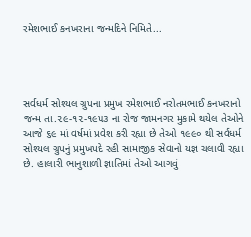રમેશભાઈ કનખરાના જન્મદિને નિમિતે...




સર્વધર્મ સોશ્યલ ગ્રુપના પ્રમુખ રમેશભાઈ નરોતમભાઈ કનખરાનો જન્મ તા.૨૯-૧૨-૧૯૫૩ ના રોજ જામનગર મુકામે થયેલ તેઓને આજે ૬૯ માં વર્ષમાં પ્રવેશ કરી રહ્યા છે તેઓ ૧૯૯૦ થી સર્વધર્મ સોશ્યલ ગ્રુપનું પ્રમુખપદે રહી સામાજીક સેવાનો યજ્ઞ ચલાવી રહ્યા છે. હાલારી ભાનુશાળી જ્ઞાતિમાં તેઓ આગવું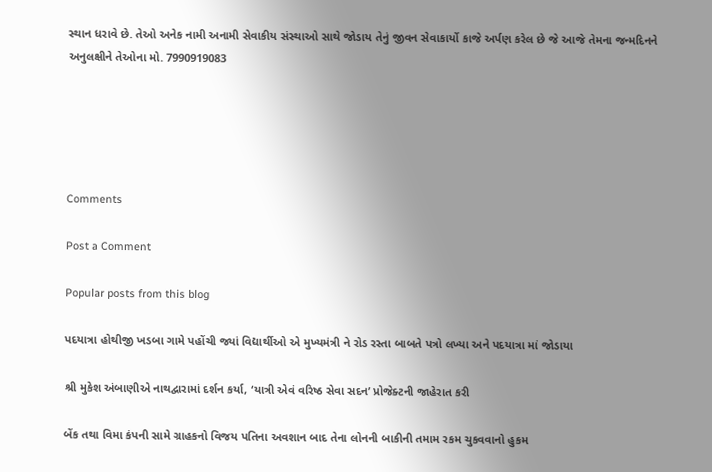સ્થાન ધરાવે છે. તેઓ અનેક નામી અનામી સેવાકીય સંસ્થાઓ સાથે જોડાય તેનું જીવન સેવાકાર્યો કાજે અર્પણ કરેલ છે જે આજે તેમના જન્મદિનને અનુલક્ષીને તેઓના મો. 7990919083





Comments

Post a Comment

Popular posts from this blog

પદયાત્રા હોથીજી ખડબા ગામે પહોંચી જ્યાં વિદ્યાર્થીઓ એ મુખ્યમંત્રી ને રોડ રસ્તા બાબતે પત્રો લખ્યા અને પદયાત્રા માં જોડાયા

શ્રી મુકેશ અંબાણીએ નાથદ્વારામાં દર્શન કર્યા, ‘યાત્રી એવં વરિષ્ઠ સેવા સદન’ પ્રોજેક્ટની જાહેરાત કરી

બેંક તથા વિમા કંપની સામે ગ્રાહકનો વિજય પતિના અવશાન બાદ તેના લોનની બાકીની તમામ રકમ ચુકવવાનો હુકમ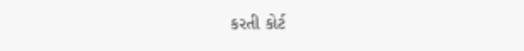કરતી કોર્ટ